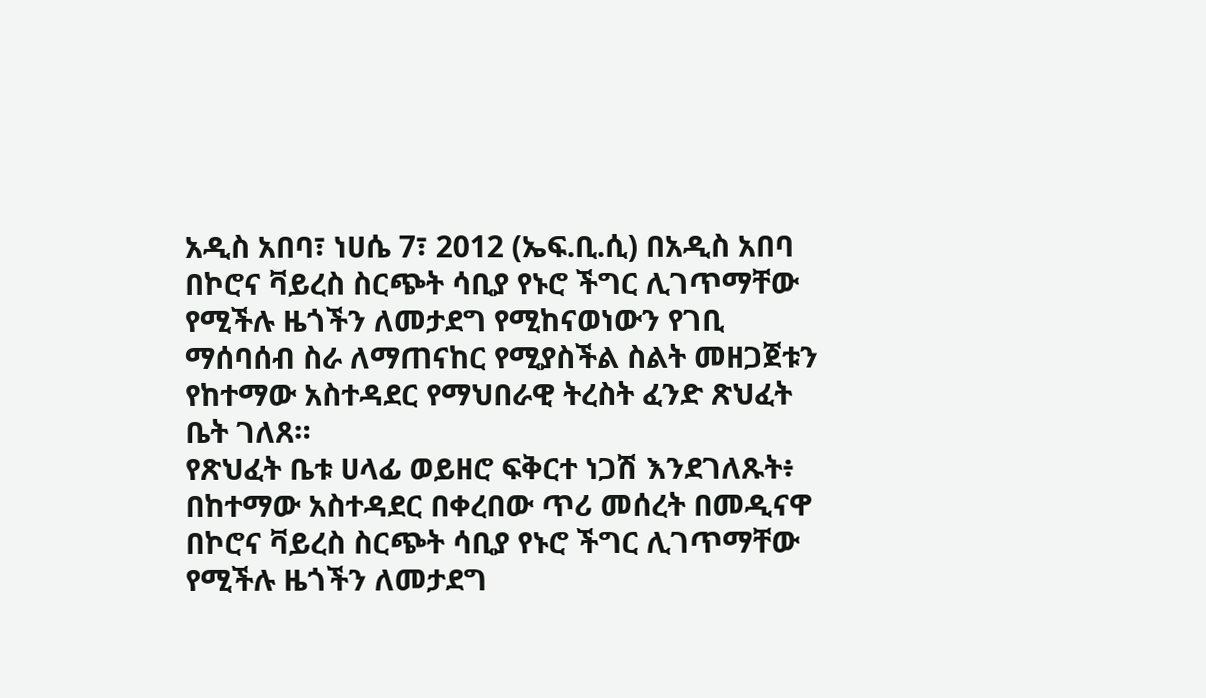አዲስ አበባ፣ ነሀሴ 7፣ 2012 (ኤፍ.ቢ.ሲ) በአዲስ አበባ በኮሮና ቫይረስ ስርጭት ሳቢያ የኑሮ ችግር ሊገጥማቸው የሚችሉ ዜጎችን ለመታደግ የሚከናወነውን የገቢ ማሰባሰብ ስራ ለማጠናከር የሚያስችል ስልት መዘጋጀቱን የከተማው አስተዳደር የማህበራዊ ትረስት ፈንድ ጽህፈት ቤት ገለጸ።
የጽህፈት ቤቱ ሀላፊ ወይዘሮ ፍቅርተ ነጋሽ እንደገለጹት፥ በከተማው አስተዳደር በቀረበው ጥሪ መሰረት በመዲናዋ በኮሮና ቫይረስ ስርጭት ሳቢያ የኑሮ ችግር ሊገጥማቸው የሚችሉ ዜጎችን ለመታደግ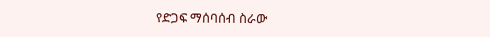የድጋፍ ማሰባሰብ ስራው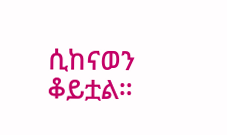ሲከናወን ቆይቷል።